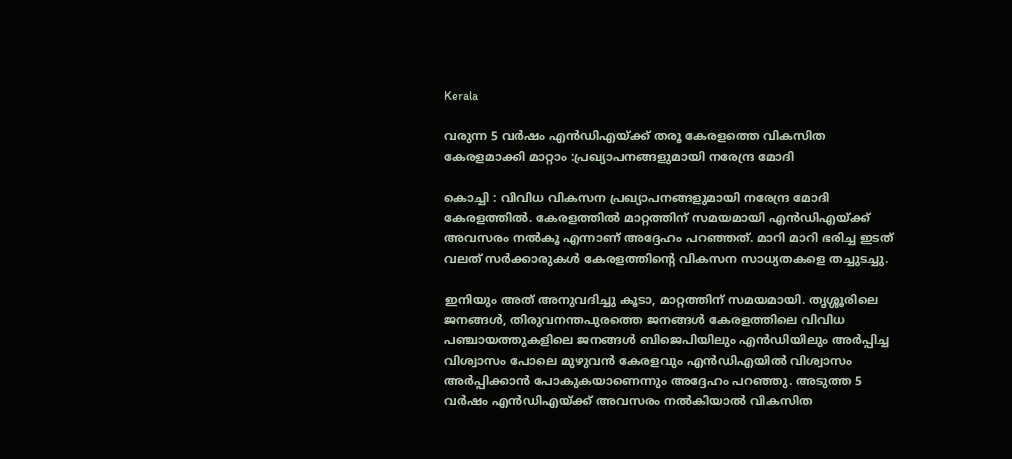Kerala

വരുന്ന 5 വർഷം എൻഡിഎയ്ക്ക് തരൂ കേരളത്തെ വികസിത കേരളമാക്കി മാറ്റാം :പ്രഖ്യാപനങ്ങളുമായി നരേന്ദ്ര മോദി

കൊച്ചി : വിവിധ വികസന പ്രഖ്യാപനങ്ങളുമായി നരേന്ദ്ര മോദി കേരളത്തിൽ. കേരളത്തിൽ മാറ്റത്തിന് സമയമായി എൻഡിഎയ്ക്ക് അവസരം നൽകൂ എന്നാണ് അദ്ദേഹം പറഞ്ഞത്. മാറി മാറി ഭരിച്ച ഇടത് വലത് സർക്കാരുകൾ കേരളത്തിന്‍റെ വികസന സാധ്യതകളെ തച്ചുടച്ചു.

ഇനിയും അത് അനുവദിച്ചു കൂടാ, മാറ്റത്തിന് സമയമായി. ത‍ൃശ്ശൂരിലെ ജനങ്ങൾ, തിരുവനന്തപുരത്തെ ജനങ്ങൾ കേരളത്തിലെ വിവിധ പഞ്ചായത്തുകളിലെ ജനങ്ങൾ ബിജെപിയിലും എൻഡിയിലും അർപ്പിച്ച വിശ്വാസം പോലെ മുഴുവൻ കേരളവും എൻഡിഎയിൽ വിശ്വാസം അർപ്പിക്കാൻ പോകുകയാണെന്നും അദ്ദേഹം പറഞ്ഞു. അടുത്ത 5 വർഷം എൻഡിഎയ്ക്ക് അവസരം നൽകിയാൽ വികസിത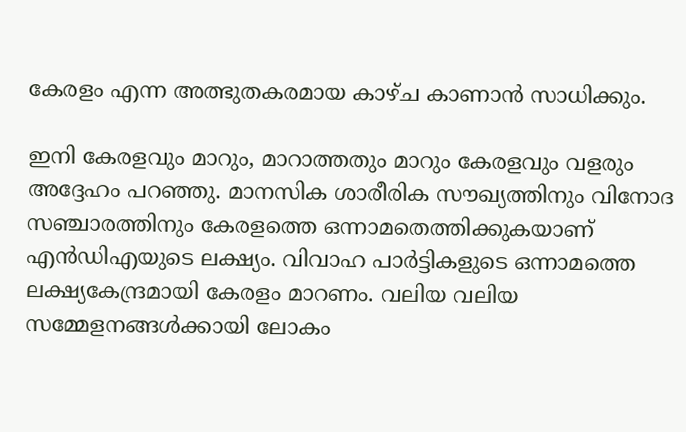കേരളം എന്ന അത്ഭുതകരമായ കാഴ്ച കാണാൻ സാധിക്കും.

ഇനി കേരളവും മാറും, മാറാത്തതും മാറും കേരളവും വളരും അദ്ദേഹം പറഞ്ഞു. മാനസിക ശാരീരിക സൗഖ്യത്തിനും വിനോദ സഞ്ചാരത്തിനും കേരളത്തെ ഒന്നാമതെത്തിക്കുകയാണ് എൻഡിഎയുടെ ലക്ഷ്യം. വിവാഹ പാർട്ടികളുടെ ഒന്നാമത്തെ ലക്ഷ്യകേന്ദ്രമായി കേരളം മാറണം. വലിയ വലിയ സമ്മേളനങ്ങൾക്കായി ലോകം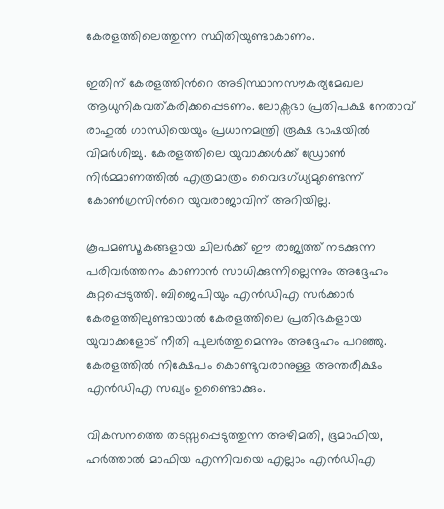കേരളത്തിലെത്തുന്ന സ്ഥിതിയുണ്ടാകാണം.

ഇതിന് കേരളത്തിന്‍റെ അടിസ്ഥാനസൗകര്യമേഖല ആധുനികവത്കരിക്കപ്പെടണം. ലോക്സഭാ പ്രതിപക്ഷ നേതാവ് രാഹുൽ ഗാന്ധിയെയും പ്രധാനമന്ത്രി രൂക്ഷ ഭാഷയിൽ വിമർശിച്ചു. കേരളത്തിലെ യുവാക്കൾക്ക് ഡ്രോൺ നിർമ്മാണത്തിൽ എത്രമാത്രം വൈദഗ്ധ്യമുണ്ടെന്ന് കോൺഗ്രസിന്‍റെ യുവരാജാവിന് അറിയില്ല.

കൂപമണ്ഡൂകങ്ങളായ ചിലർക്ക് ഈ രാജ്യത്ത് നടക്കുന്ന പരിവർത്തനം കാണാൻ സാധിക്കുന്നില്ലെന്നും അദ്ദേഹം കുറ്റപ്പെടുത്തി. ബിജെപിയും എൻഡിഎ സർക്കാർ കേരളത്തിലുണ്ടായാൽ കേരളത്തിലെ പ്രതിഭകളായ യുവാക്കളോട് നീതി പുലർത്തുമെന്നും അദ്ദേഹം പറഞ്ഞു. കേരളത്തിൽ നിക്ഷേപം കൊണ്ടുവരാനുള്ള അന്തരീക്ഷം എൻഡിഎ സഖ്യം ഉണ്ടൈാക്കും.

വികസനത്തെ തടസ്സപ്പെടുത്തുന്ന അഴിമതി, ഭൂമാഫിയ, ഹർത്താൽ മാഫിയ എന്നിവയെ എല്ലാം എൻഡിഎ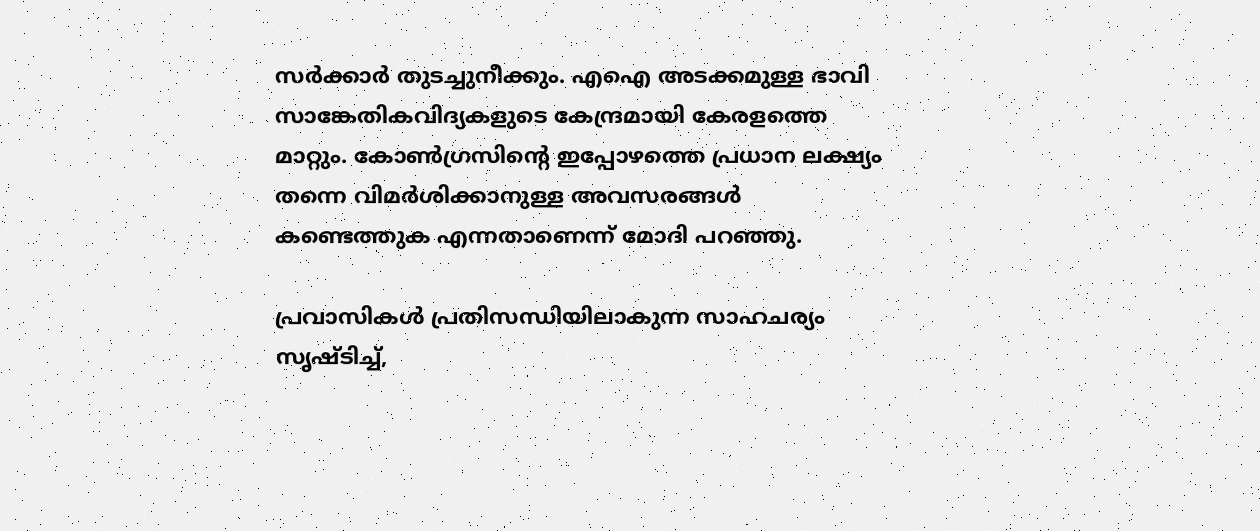സർക്കാർ തുടച്ചുനീക്കും. എഐ അടക്കമുള്ള ഭാവി സാങ്കേതികവിദ്യകളുടെ കേന്ദ്രമായി കേരളത്തെ മാറ്റും. കോൺഗ്രസിന്റെ ഇപ്പോഴത്തെ പ്രധാന ലക്ഷ്യം തന്നെ വിമർശിക്കാനുള്ള അവസരങ്ങൾ കണ്ടെത്തുക എന്നതാണെന്ന് മോദി പറഞ്ഞു.

പ്രവാസികൾ പ്രതിസന്ധിയിലാകുന്ന സാഹചര്യം സൃഷ്ടിച്ച്,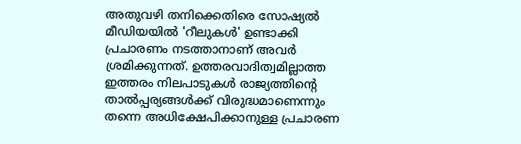അതുവഴി തനിക്കെതിരെ സോഷ്യൽ മീഡിയയിൽ 'റീലുകൾ' ഉണ്ടാക്കി പ്രചാരണം നടത്താനാണ് അവർ ശ്രമിക്കുന്നത്. ഉത്തരവാദിത്വമില്ലാത്ത ഇത്തരം നിലപാടുകൾ രാജ്യത്തിന്‍റെ താൽപ്പര്യങ്ങൾക്ക് വിരുദ്ധമാണെന്നും തന്നെ അധിക്ഷേപിക്കാനുള്ള പ്രചാരണ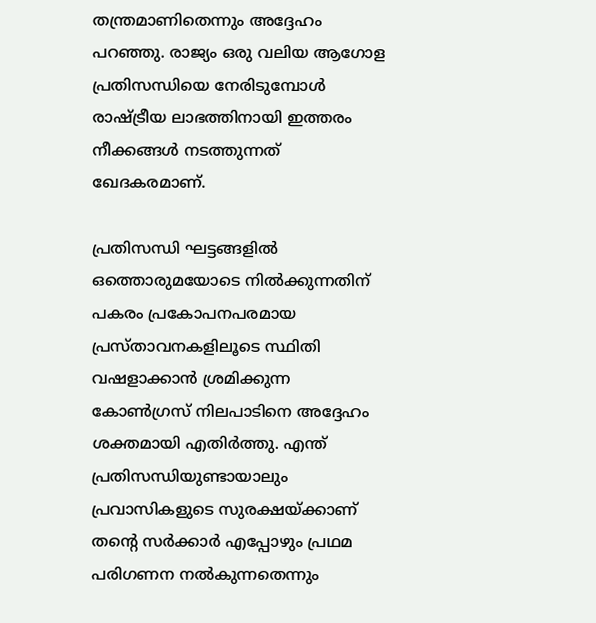തന്ത്രമാണിതെന്നും അദ്ദേഹം പറഞ്ഞു. രാജ്യം ഒരു വലിയ ആഗോള പ്രതിസന്ധിയെ നേരിടുമ്പോൾ രാഷ്ട്രീയ ലാഭത്തിനായി ഇത്തരം നീക്കങ്ങൾ നടത്തുന്നത് ഖേദകരമാണ്.

പ്രതിസന്ധി ഘട്ടങ്ങളിൽ ഒത്തൊരുമയോടെ നിൽക്കുന്നതിന് പകരം പ്രകോപനപരമായ പ്രസ്താവനകളിലൂടെ സ്ഥിതി വഷളാക്കാൻ ശ്രമിക്കുന്ന കോൺഗ്രസ് നിലപാടിനെ അദ്ദേഹം ശക്തമായി എതിർത്തു. എന്ത് പ്രതിസന്ധിയുണ്ടായാലും പ്രവാസികളുടെ സുരക്ഷയ്ക്കാണ് തന്റെ സർക്കാർ എപ്പോഴും പ്രഥമ പരിഗണന നൽകുന്നതെന്നും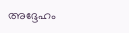അദ്ദേഹം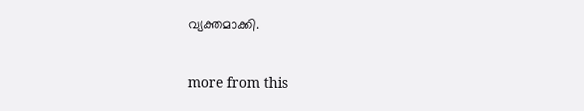വ്യക്തമാക്കി.

more from this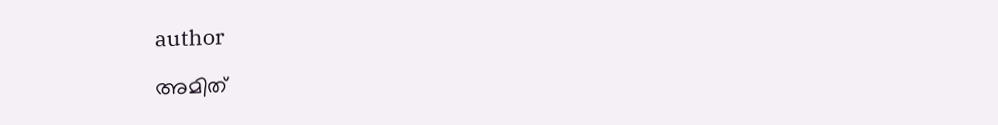author

അമിത്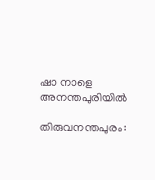ഷാ നാളെ അനന്തപുരിയിൽ

തിരുവനന്തപുരം: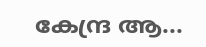കേന്ദ്ര ആ...